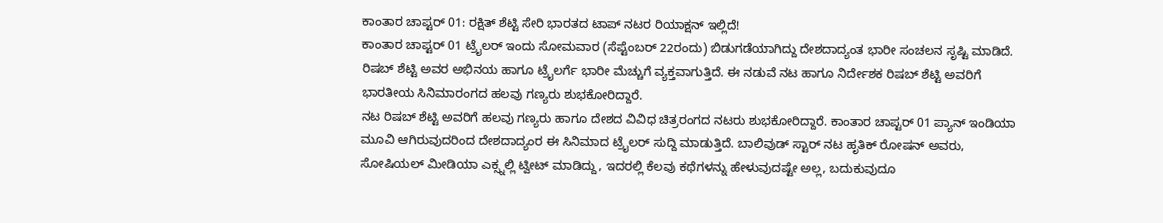ಕಾಂತಾರ ಚಾಪ್ಟರ್ 01: ರಕ್ಷಿತ್ ಶೆಟ್ಟಿ ಸೇರಿ ಭಾರತದ ಟಾಪ್ ನಟರ ರಿಯಾಕ್ಷನ್ ಇಲ್ಲಿದೆ!
ಕಾಂತಾರ ಚಾಪ್ಟರ್ 01 ಟ್ರೈಲರ್ ಇಂದು ಸೋಮವಾರ (ಸೆಪ್ಟೆಂಬರ್ 22ರಂದು) ಬಿಡುಗಡೆಯಾಗಿದ್ದು ದೇಶದಾದ್ಯಂತ ಭಾರೀ ಸಂಚಲನ ಸೃಷ್ಟಿ ಮಾಡಿದೆ. ರಿಷಬ್ ಶೆಟ್ಟಿ ಅವರ ಅಭಿನಯ ಹಾಗೂ ಟ್ರೈಲರ್ಗೆ ಭಾರೀ ಮೆಚ್ಚುಗೆ ವ್ಯಕ್ತವಾಗುತ್ತಿದೆ. ಈ ನಡುವೆ ನಟ ಹಾಗೂ ನಿರ್ದೇಶಕ ರಿಷಬ್ ಶೆಟ್ಟಿ ಅವರಿಗೆ ಭಾರತೀಯ ಸಿನಿಮಾರಂಗದ ಹಲವು ಗಣ್ಯರು ಶುಭಕೋರಿದ್ದಾರೆ.
ನಟ ರಿಷಬ್ ಶೆಟ್ಟಿ ಅವರಿಗೆ ಹಲವು ಗಣ್ಯರು ಹಾಗೂ ದೇಶದ ವಿವಿಧ ಚಿತ್ರರಂಗದ ನಟರು ಶುಭಕೋರಿದ್ದಾರೆ. ಕಾಂತಾರ ಚಾಪ್ಟರ್ 01 ಪ್ಯಾನ್ ಇಂಡಿಯಾ ಮೂವಿ ಆಗಿರುವುದರಿಂದ ದೇಶದಾದ್ಯಂರ ಈ ಸಿನಿಮಾದ ಟ್ರೈಲರ್ ಸುದ್ದಿ ಮಾಡುತ್ತಿದೆ. ಬಾಲಿವುಡ್ ಸ್ಟಾರ್ ನಟ ಹೃತಿಕ್ ರೋಷನ್ ಅವರು, ಸೋಷಿಯಲ್ ಮೀಡಿಯಾ ಎಕ್ಸ್ನಲ್ಲಿ ಟ್ವೀಟ್ ಮಾಡಿದ್ದು, ಇದರಲ್ಲಿ ಕೆಲವು ಕಥೆಗಳನ್ನು ಹೇಳುವುದಷ್ಟೇ ಅಲ್ಲ, ಬದುಕುವುದೂ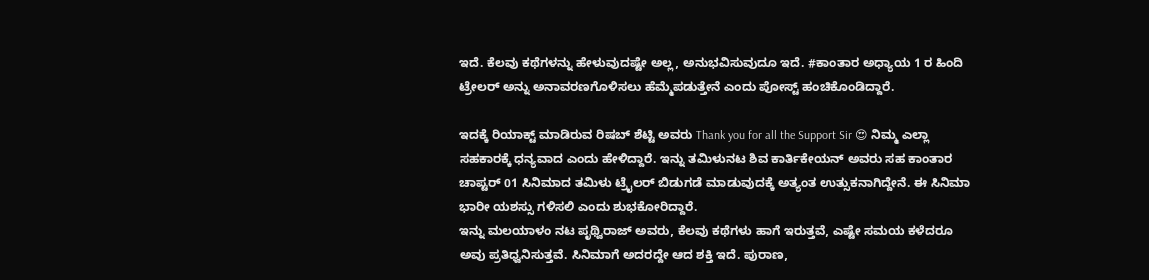ಇದೆ. ಕೆಲವು ಕಥೆಗಳನ್ನು ಹೇಳುವುದಷ್ಟೇ ಅಲ್ಲ, ಅನುಭವಿಸುವುದೂ ಇದೆ. #ಕಾಂತಾರ ಅಧ್ಯಾಯ 1 ರ ಹಿಂದಿ ಟ್ರೇಲರ್ ಅನ್ನು ಅನಾವರಣಗೊಳಿಸಲು ಹೆಮ್ಮೆಪಡುತ್ತೇನೆ ಎಂದು ಪೋಸ್ಟ್ ಹಂಚಿಕೊಂಡಿದ್ದಾರೆ.

ಇದಕ್ಕೆ ರಿಯಾಕ್ಟ್ ಮಾಡಿರುವ ರಿಷಬ್ ಶೆಟ್ಟಿ ಅವರು Thank you for all the Support Sir 😍 ನಿಮ್ಮ ಎಲ್ಲಾ ಸಹಕಾರಕ್ಕೆ ಧನ್ಯವಾದ ಎಂದು ಹೇಳಿದ್ದಾರೆ. ಇನ್ನು ತಮಿಳುನಟ ಶಿವ ಕಾರ್ತಿಕೇಯನ್ ಅವರು ಸಹ ಕಾಂತಾರ ಚಾಪ್ಟರ್ 01 ಸಿನಿಮಾದ ತಮಿಳು ಟ್ರೈಲರ್ ಬಿಡುಗಡೆ ಮಾಡುವುದಕ್ಕೆ ಅತ್ಯಂತ ಉತ್ಸುಕನಾಗಿದ್ದೇನೆ. ಈ ಸಿನಿಮಾ ಭಾರೀ ಯಶಸ್ಸು ಗಳಿಸಲಿ ಎಂದು ಶುಭಕೋರಿದ್ದಾರೆ.
ಇನ್ನು ಮಲಯಾಳಂ ನಟ ಪೃಥ್ವಿರಾಜ್ ಅವರು, ಕೆಲವು ಕಥೆಗಳು ಹಾಗೆ ಇರುತ್ತವೆ, ಎಷ್ಟೇ ಸಮಯ ಕಳೆದರೂ ಅವು ಪ್ರತಿಧ್ವನಿಸುತ್ತವೆ. ಸಿನಿಮಾಗೆ ಅದರದ್ದೇ ಆದ ಶಕ್ತಿ ಇದೆ. ಪುರಾಣ,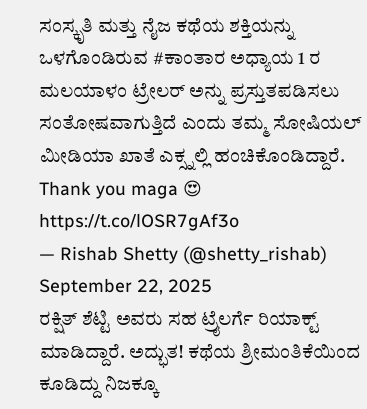ಸಂಸ್ಕೃತಿ ಮತ್ತು ನೈಜ ಕಥೆಯ ಶಕ್ತಿಯನ್ನು ಒಳಗೊಂಡಿರುವ #ಕಾಂತಾರ ಅಧ್ಯಾಯ 1 ರ ಮಲಯಾಳಂ ಟ್ರೇಲರ್ ಅನ್ನು ಪ್ರಸ್ತುತಪಡಿಸಲು ಸಂತೋಷವಾಗುತ್ತಿದೆ ಎಂದು ತಮ್ಮ ಸೋಷಿಯಲ್ ಮೀಡಿಯಾ ಖಾತೆ ಎಕ್ಸ್ನಲ್ಲಿ ಹಂಚಿಕೊಂಡಿದ್ದಾರೆ.
Thank you maga 😍 https://t.co/lOSR7gAf3o
— Rishab Shetty (@shetty_rishab) September 22, 2025
ರಕ್ಷಿತ್ ಶೆಟ್ಟಿ ಅವರು ಸಹ ಟ್ರೈಲರ್ಗೆ ರಿಯಾಕ್ಟ್ ಮಾಡಿದ್ದಾರೆ. ಅದ್ಭುತ! ಕಥೆಯ ಶ್ರೀಮಂತಿಕೆಯಿಂದ ಕೂಡಿದ್ದು ನಿಜಕ್ಕೂ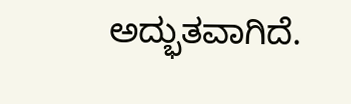ಅದ್ಭುತವಾಗಿದೆ.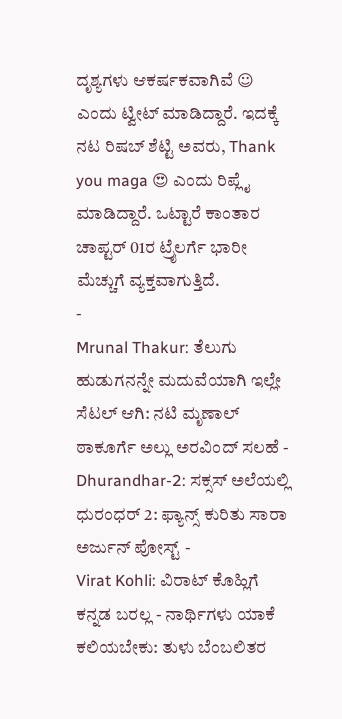ದೃಶ್ಯಗಳು ಆಕರ್ಷಕವಾಗಿವೆ ☺ ಎಂದು ಟ್ವೀಟ್ ಮಾಡಿದ್ದಾರೆ. ಇದಕ್ಕೆ ನಟ ರಿಷಬ್ ಶೆಟ್ಟಿ ಅವರು, Thank you maga 😍 ಎಂದು ರಿಪ್ಲೈ ಮಾಡಿದ್ದಾರೆ. ಒಟ್ಟಾರೆ ಕಾಂತಾರ ಚಾಪ್ಟರ್ 01ರ ಟ್ರೈಲರ್ಗೆ ಭಾರೀ ಮೆಚ್ಚುಗೆ ವ್ಯಕ್ತವಾಗುತ್ತಿದೆ.
-
Mrunal Thakur: ತೆಲುಗು ಹುಡುಗನನ್ನೇ ಮದುವೆಯಾಗಿ ಇಲ್ಲೇ ಸೆಟಲ್ ಆಗಿ: ನಟಿ ಮೃಣಾಲ್ ಠಾಕೂರ್ಗೆ ಅಲ್ಲು ಅರವಿಂದ್ ಸಲಹೆ -
Dhurandhar-2: ಸಕ್ಸಸ್ ಅಲೆಯಲ್ಲಿ ಧುರಂಧರ್ 2: ಫ್ಯಾನ್ಸ್ ಕುರಿತು ಸಾರಾ ಅರ್ಜುನ್ ಪೋಸ್ಟ್ -
Virat Kohli: ವಿರಾಟ್ ಕೊಹ್ಲಿಗೆ ಕನ್ನಡ ಬರಲ್ಲ - ನಾರ್ಥಿಗಳು ಯಾಕೆ ಕಲಿಯಬೇಕು: ತುಳು ಬೆಂಬಲಿತರ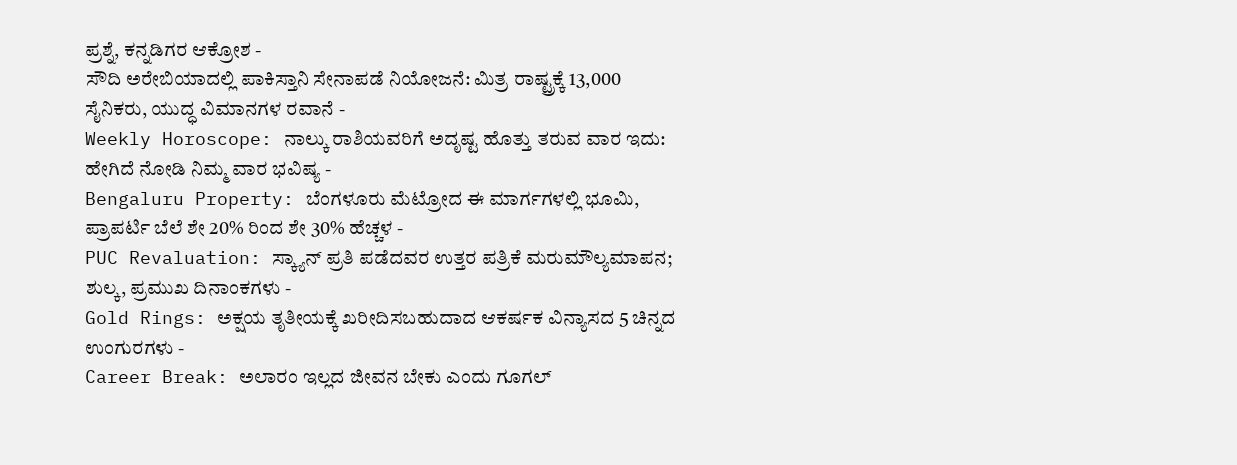ಪ್ರಶ್ನೆ, ಕನ್ನಡಿಗರ ಆಕ್ರೋಶ -
ಸೌದಿ ಅರೇಬಿಯಾದಲ್ಲಿ ಪಾಕಿಸ್ತಾನಿ ಸೇನಾಪಡೆ ನಿಯೋಜನೆ: ಮಿತ್ರ ರಾಷ್ಟ್ರಕ್ಕೆ 13,000 ಸೈನಿಕರು, ಯುದ್ಧ ವಿಮಾನಗಳ ರವಾನೆ -
Weekly Horoscope: ನಾಲ್ಕು ರಾಶಿಯವರಿಗೆ ಅದೃಷ್ಟ ಹೊತ್ತು ತರುವ ವಾರ ಇದು: ಹೇಗಿದೆ ನೋಡಿ ನಿಮ್ಮ ವಾರ ಭವಿಷ್ಯ -
Bengaluru Property: ಬೆಂಗಳೂರು ಮೆಟ್ರೋದ ಈ ಮಾರ್ಗಗಳಲ್ಲಿ ಭೂಮಿ, ಪ್ರಾಪರ್ಟಿ ಬೆಲೆ ಶೇ 20% ರಿಂದ ಶೇ 30% ಹೆಚ್ಚಳ -
PUC Revaluation: ಸ್ಕ್ಯಾನ್ ಪ್ರತಿ ಪಡೆದವರ ಉತ್ತರ ಪತ್ರಿಕೆ ಮರುಮೌಲ್ಯಮಾಪನ; ಶುಲ್ಕ, ಪ್ರಮುಖ ದಿನಾಂಕಗಳು -
Gold Rings: ಅಕ್ಷಯ ತೃತೀಯಕ್ಕೆ ಖರೀದಿಸಬಹುದಾದ ಆಕರ್ಷಕ ವಿನ್ಯಾಸದ 5 ಚಿನ್ನದ ಉಂಗುರಗಳು -
Career Break: ಅಲಾರಂ ಇಲ್ಲದ ಜೀವನ ಬೇಕು ಎಂದು ಗೂಗಲ್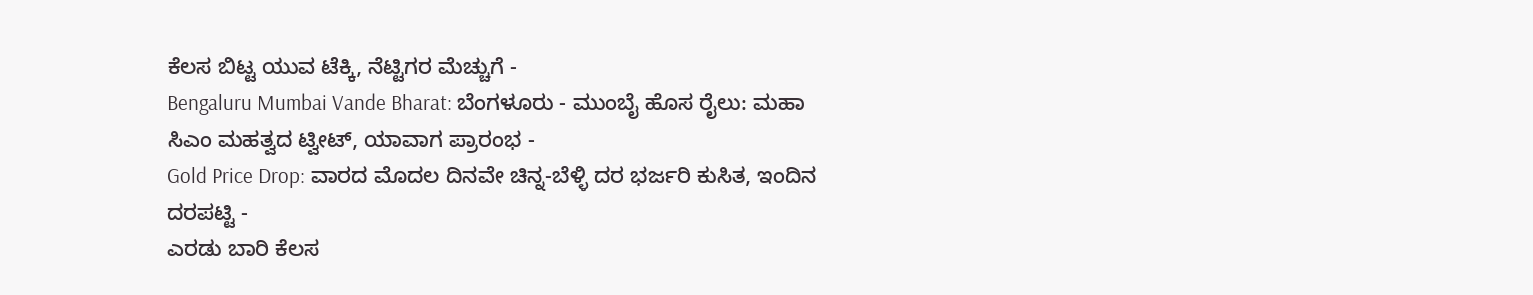ಕೆಲಸ ಬಿಟ್ಟ ಯುವ ಟೆಕ್ಕಿ, ನೆಟ್ಟಿಗರ ಮೆಚ್ಚುಗೆ -
Bengaluru Mumbai Vande Bharat: ಬೆಂಗಳೂರು - ಮುಂಬೈ ಹೊಸ ರೈಲು: ಮಹಾ ಸಿಎಂ ಮಹತ್ವದ ಟ್ವೀಟ್, ಯಾವಾಗ ಪ್ರಾರಂಭ -
Gold Price Drop: ವಾರದ ಮೊದಲ ದಿನವೇ ಚಿನ್ನ-ಬೆಳ್ಳಿ ದರ ಭರ್ಜರಿ ಕುಸಿತ, ಇಂದಿನ ದರಪಟ್ಟಿ -
ಎರಡು ಬಾರಿ ಕೆಲಸ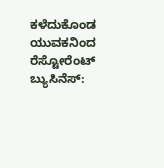ಕಳೆದುಕೊಂಡ ಯುವಕನಿಂದ ರೆಸ್ಟೋರೆಂಟ್ ಬ್ಯುಸಿನೆಸ್: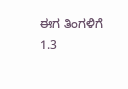ಈಗ ತಿಂಗಳಿಗೆ 1.3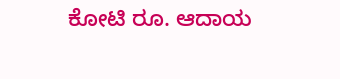ಕೋಟಿ ರೂ. ಆದಾಯ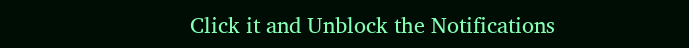Click it and Unblock the Notifications